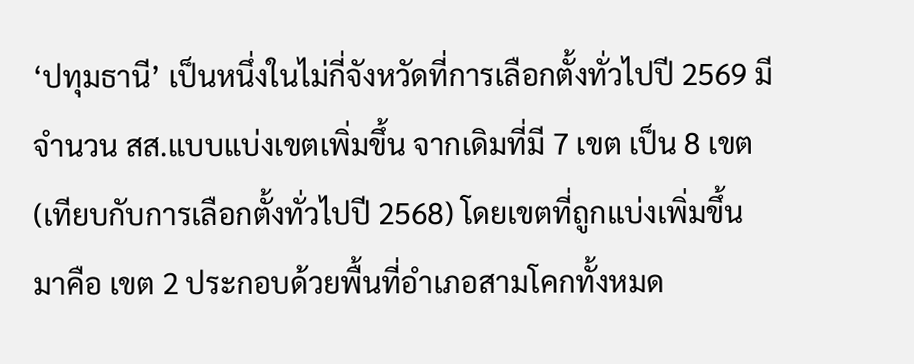‘ปทุมธานี’ เป็นหนึ่งในไม่กี่จังหวัดที่การเลือกตั้งทั่วไปปี 2569 มีจำนวน สส.แบบแบ่งเขตเพิ่มขึ้น จากเดิมที่มี 7 เขต เป็น 8 เขต (เทียบกับการเลือกตั้งทั่วไปปี 2568) โดยเขตที่ถูกแบ่งเพิ่มขึ้นมาคือ เขต 2 ประกอบด้วยพื้นที่อำเภอสามโคกทั้งหมด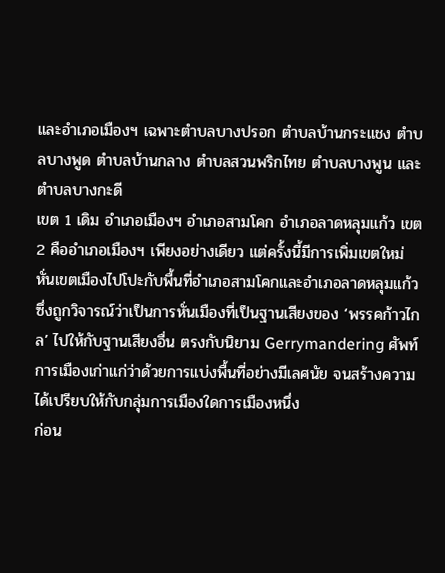และอำเภอเมืองฯ เฉพาะตำบลบางปรอก ตำบลบ้านกระแชง ตำบลบางพูด ตำบลบ้านกลาง ตำบลสวนพริกไทย ตำบลบางพูน และตำบลบางกะดี
เขต 1 เดิม อำเภอเมืองฯ อำเภอสามโคก อำเภอลาดหลุมแก้ว เขต 2 คืออำเภอเมืองฯ เพียงอย่างเดียว แต่ครั้งนี้มีการเพิ่มเขตใหม่ หั่นเขตเมืองไปโปะกับพื้นที่อำเภอสามโคกและอำเภอลาดหลุมแก้ว ซึ่งถูกวิจารณ์ว่าเป็นการหั่นเมืองที่เป็นฐานเสียงของ ‘พรรคก้าวไกล’ ไปให้กับฐานเสียงอื่น ตรงกับนิยาม Gerrymandering ศัพท์การเมืองเก่าแก่ว่าด้วยการแบ่งพื้นที่อย่างมีเลศนัย จนสร้างความได้เปรียบให้กับกลุ่มการเมืองใดการเมืองหนึ่ง
ก่อน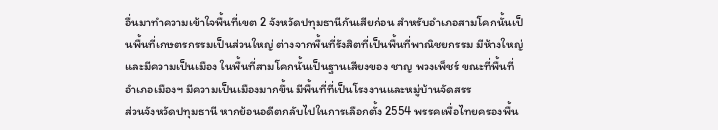อื่นมาทำความเข้าใจพื้นที่เขต 2 จังหวัดปทุมธานีกันเสียก่อน สำหรับอำเภอสามโคกนั้นเป็นพื้นที่เกษตรกรรมเป็นส่วนใหญ่ ต่างจากพื้นที่รังสิตที่เป็นพื้นที่พาณิชยกรรม มีห้างใหญ่ และมีความเป็นเมือง ในพื้นที่สามโคกนั้นเป็นฐานเสียงของ ชาญ พวงเพ็ชร์ ขณะที่พื้นที่อำเภอเมืองฯ มีความเป็นเมืองมากขึ้น มีพื้นที่ที่เป็นโรงงานและหมู่บ้านจัดสรร
ส่วนจังหวัดปทุมธานี หากย้อนอดีตกลับไปในการเลือกตั้ง 2554 พรรคเพื่อไทยครองพื้น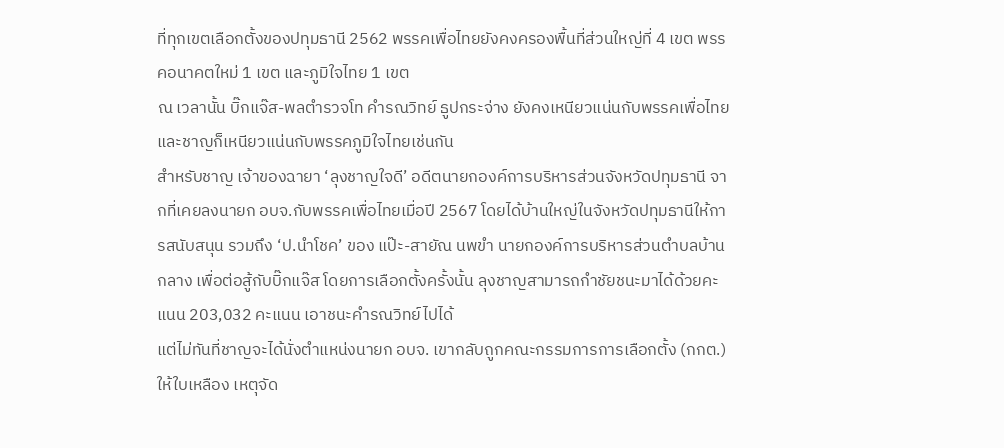ที่ทุกเขตเลือกตั้งของปทุมธานี 2562 พรรคเพื่อไทยยังคงครองพื้นที่ส่วนใหญ่ที่ 4 เขต พรรคอนาคตใหม่ 1 เขต และภูมิใจไทย 1 เขต
ณ เวลานั้น บิ๊กแจ๊ส-พลตำรวจโท คำรณวิทย์ ธูปกระจ่าง ยังคงเหนียวแน่นกับพรรคเพื่อไทย และชาญก็เหนียวแน่นกับพรรคภูมิใจไทยเช่นกัน
สำหรับชาญ เจ้าของฉายา ‘ลุงชาญใจดี’ อดีตนายกองค์การบริหารส่วนจังหวัดปทุมธานี จากที่เคยลงนายก อบจ.กับพรรคเพื่อไทยเมื่อปี 2567 โดยได้บ้านใหญ่ในจังหวัดปทุมธานีให้การสนับสนุน รวมถึง ‘ป.นำโชค’ ของ แป๊ะ-สายัณ นพขำ นายกองค์การบริหารส่วนตำบลบ้านกลาง เพื่อต่อสู้กับบิ๊กแจ๊ส โดยการเลือกตั้งครั้งนั้น ลุงชาญสามารถกำชัยชนะมาได้ด้วยคะแนน 203,032 คะแนน เอาชนะคำรณวิทย์ไปได้
แต่ไม่ทันที่ชาญจะได้นั่งตำแหน่งนายก อบจ. เขากลับถูกคณะกรรมการการเลือกตั้ง (กกต.) ให้ใบเหลือง เหตุจัด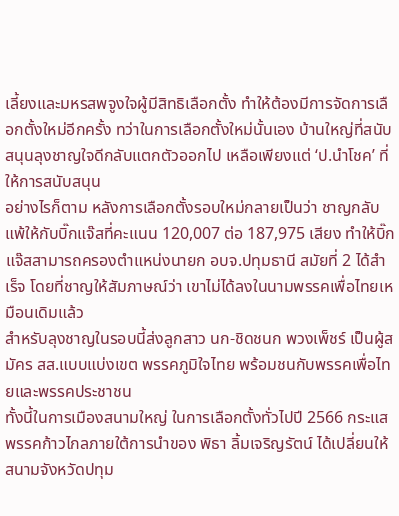เลี้ยงและมหรสพจูงใจผู้มีสิทธิเลือกตั้ง ทำให้ต้องมีการจัดการเลือกตั้งใหม่อีกครั้ง ทว่าในการเลือกตั้งใหม่นั้นเอง บ้านใหญ่ที่สนับสนุนลุงชาญใจดีกลับแตกตัวออกไป เหลือเพียงแต่ ‘ป.นำโชค’ ที่ให้การสนับสนุน
อย่างไรก็ตาม หลังการเลือกตั้งรอบใหม่กลายเป็นว่า ชาญกลับแพ้ให้กับบิ๊กแจ๊สที่คะแนน 120,007 ต่อ 187,975 เสียง ทำให้บิ๊กแจ๊สสามารถครองตำแหน่งนายก อบจ.ปทุมธานี สมัยที่ 2 ได้สำเร็จ โดยที่ชาญให้สัมภาษณ์ว่า เขาไม่ได้ลงในนามพรรคเพื่อไทยเหมือนเดิมแล้ว
สำหรับลุงชาญในรอบนี้ส่งลูกสาว นก-ชิดชนก พวงเพ็ชร์ เป็นผู้สมัคร สส.แบบแบ่งเขต พรรคภูมิใจไทย พร้อมชนกับพรรคเพื่อไทยและพรรคประชาชน
ทั้งนี้ในการเมืองสนามใหญ่ ในการเลือกตั้งทั่วไปปี 2566 กระแสพรรคก้าวไกลภายใต้การนำของ พิธา ลิ้มเจริญรัตน์ ได้เปลี่ยนให้สนามจังหวัดปทุม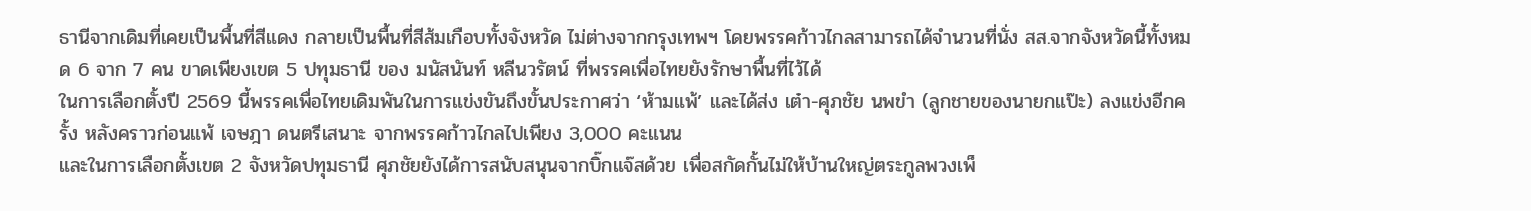ธานีจากเดิมที่เคยเป็นพื้นที่สีแดง กลายเป็นพื้นที่สีส้มเกือบทั้งจังหวัด ไม่ต่างจากกรุงเทพฯ โดยพรรคก้าวไกลสามารถได้จำนวนที่นั่ง สส.จากจังหวัดนี้ทั้งหมด 6 จาก 7 คน ขาดเพียงเขต 5 ปทุมธานี ของ มนัสนันท์ หลีนวรัตน์ ที่พรรคเพื่อไทยยังรักษาพื้นที่ไว้ได้
ในการเลือกตั้งปี 2569 นี้พรรคเพื่อไทยเดิมพันในการแข่งขันถึงขั้นประกาศว่า ‘ห้ามแพ้’ และได้ส่ง เต๋า-ศุภชัย นพขำ (ลูกชายของนายกแป๊ะ) ลงแข่งอีกครั้ง หลังคราวก่อนแพ้ เจษฎา ดนตรีเสนาะ จากพรรคก้าวไกลไปเพียง 3,000 คะแนน
และในการเลือกตั้งเขต 2 จังหวัดปทุมธานี ศุภชัยยังได้การสนับสนุนจากบิ๊กแจ๊สด้วย เพื่อสกัดกั้นไม่ให้บ้านใหญ่ตระกูลพวงเพ็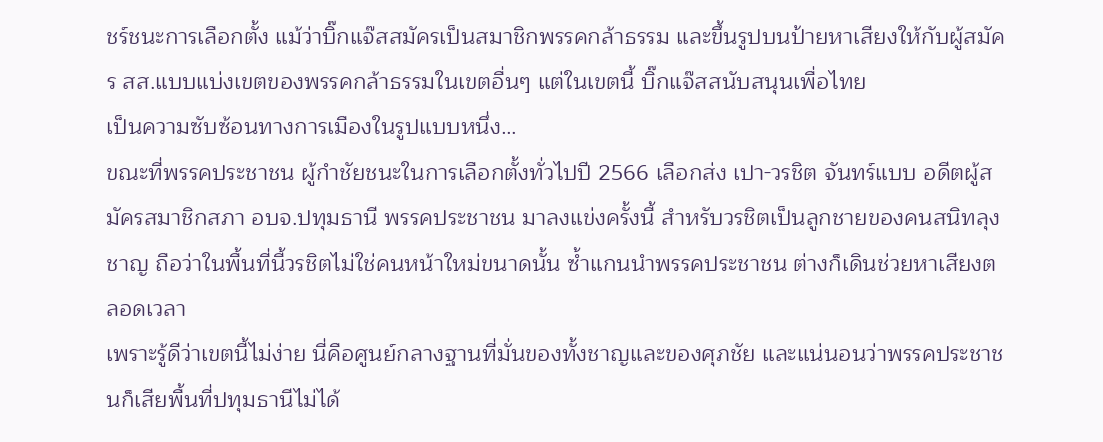ชร์ชนะการเลือกตั้ง แม้ว่าบิ๊กแจ๊สสมัครเป็นสมาชิกพรรคกล้าธรรม และขึ้นรูปบนป้ายหาเสียงให้กับผู้สมัคร สส.แบบแบ่งเขตของพรรคกล้าธรรมในเขตอื่นๆ แต่ในเขตนี้ บิ๊กแจ๊สสนับสนุนเพื่อไทย
เป็นความซับซ้อนทางการเมืองในรูปแบบหนึ่ง…
ขณะที่พรรคประชาชน ผู้กำชัยชนะในการเลือกตั้งทั่วไปปี 2566 เลือกส่ง เปา-วรชิต จันทร์แบบ อดีตผู้สมัครสมาชิกสภา อบจ.ปทุมธานี พรรคประชาชน มาลงแข่งครั้งนี้ สำหรับวรชิตเป็นลูกชายของคนสนิทลุงชาญ ถือว่าในพื้นที่นี้วรชิตไม่ใช่คนหน้าใหม่ขนาดนั้น ซ้ำแกนนำพรรคประชาชน ต่างก็เดินช่วยหาเสียงตลอดเวลา
เพราะรู้ดีว่าเขตนี้ไม่ง่าย นี่คือศูนย์กลางฐานที่มั่นของทั้งชาญและของศุภชัย และแน่นอนว่าพรรคประชาชนก็เสียพื้นที่ปทุมธานีไม่ได้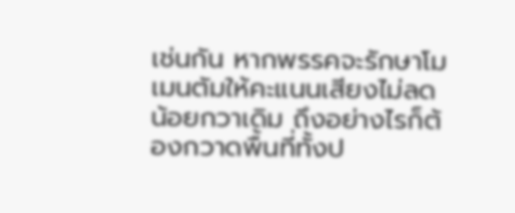เช่นกัน หากพรรคจะรักษาโมเมนตัมให้คะแนนเสียงไม่ลดน้อยกวาเดิม ถึงอย่างไรก็ต้องกวาดพื้นที่ทั้งป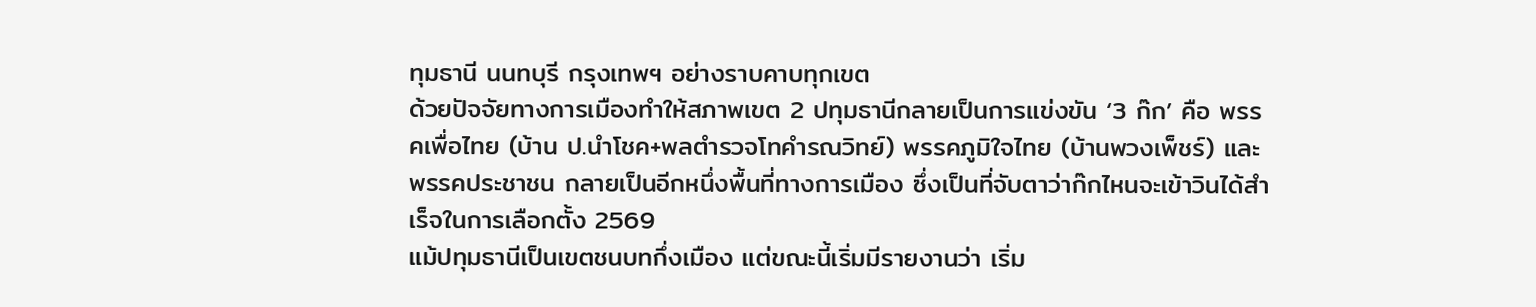ทุมธานี นนทบุรี กรุงเทพฯ อย่างราบคาบทุกเขต
ด้วยปัจจัยทางการเมืองทำให้สภาพเขต 2 ปทุมธานีกลายเป็นการแข่งขัน ‘3 ก๊ก’ คือ พรรคเพื่อไทย (บ้าน ป.นำโชค+พลตำรวจโทคำรณวิทย์) พรรคภูมิใจไทย (บ้านพวงเพ็ชร์) และพรรคประชาชน กลายเป็นอีกหนึ่งพื้นที่ทางการเมือง ซึ่งเป็นที่จับตาว่าก๊กไหนจะเข้าวินได้สำเร็จในการเลือกตั้ง 2569
แม้ปทุมธานีเป็นเขตชนบทกึ่งเมือง แต่ขณะนี้เริ่มมีรายงานว่า เริ่ม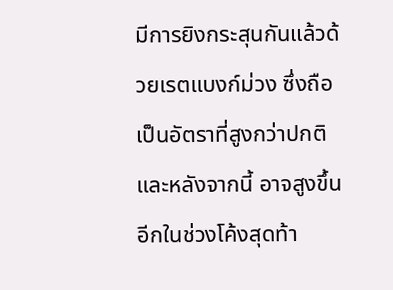มีการยิงกระสุนกันแล้วด้วยเรตแบงก์ม่วง ซึ่งถือเป็นอัตราที่สูงกว่าปกติ และหลังจากนี้ อาจสูงขึ้นอีกในช่วงโค้งสุดท้า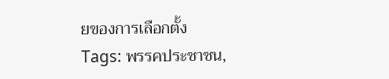ยของการเลือกตั้ง
Tags: พรรคประชาชน,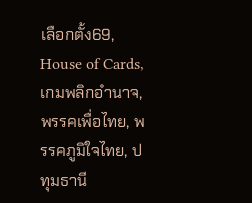เลือกตั้ง69, House of Cards, เกมพลิกอำนาจ, พรรคเพื่อไทย, พรรคภูมิใจไทย, ปทุมธานี